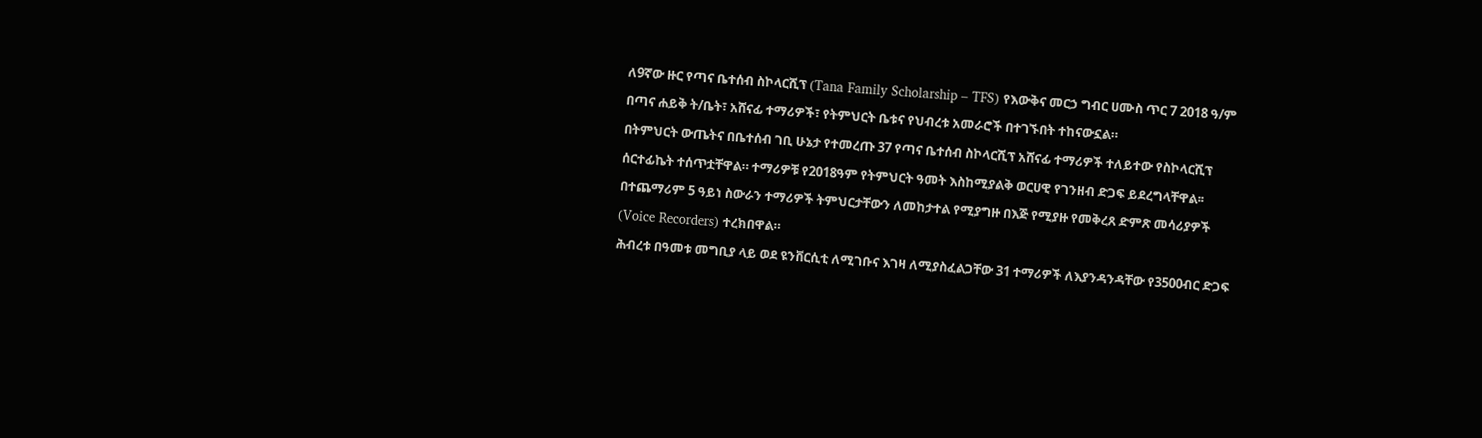ለ9ኛው ዙር የጣና ቤተሰብ ስኮላርሺፕ (Tana Family Scholarship – TFS) የእውቅና መርኃ ግብር ሀሙስ ጥር 7 2018 ዓ/ም በጣና ሐይቅ ት/ቤት፣ አሸናፊ ተማሪዎች፣ የትምህርት ቤቱና የህብረቱ አመራሮች በተገኙበት ተከናውኗል።
በትምህርት ውጤትና በቤተሰብ ገቢ ሁኔታ የተመረጡ 37 የጣና ቤተሰብ ስኮላርሺፕ አሸናፊ ተማሪዎች ተለይተው የስኮላርሺፕ ሰርተፊኬት ተሰጥቷቸዋል። ተማሪዎቹ የ2018ዓም የትምህርት ዓመት እስከሚያልቅ ወርሀዊ የገንዘብ ድጋፍ ይደረግላቸዋል፡፡
በተጨማሪም 5 ዓይነ ስውራን ተማሪዎች ትምህርታቸውን ለመከታተል የሚያግዙ በእጅ የሚያዙ የመቅረጸ ድምጽ መሳሪያዎች (Voice Recorders) ተረክበዋል።
ሕብረቱ በዓመቱ መግቢያ ላይ ወደ ዩንቨርሲቲ ለሚገቡና እገዛ ለሚያስፈልጋቸው 31 ተማሪዎች ለእያንዳንዳቸው የ3500ብር ድጋፍ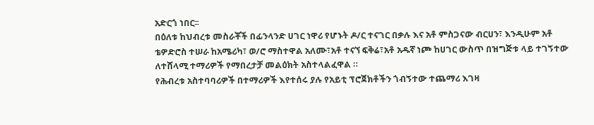አድርጎ ነበር፡፡
በዕለቱ ከህብረቱ መስራቾች በፊንላንድ ሀገር ነዋሪ የሆኑት ዶ/ር ተናገር በቃሉ እና አቶ ምስጋናው ብርሀን፣ እንዲሁም አቶ ቴዎድሮስ ተሠራ ከአሜሪካ፣ ወ/ሮ ማስተዋል አለሙ፣አቶ ተናኘ ፍቅሬ፣አቶ አዱኛ ነጮ ከሀገር ውስጥ በዝግጅቱ ላይ ተገኝተው ለተሸላሚ ተማሪዎች የማበረታቻ መልዕክት አስተላልፈዋል ።
የሕብረቱ አስተባባሪዎች በተማሪዎች እየተሰሩ ያሉ የአይቲ ፕሮጀክቶችን ጎብኝተው ተጨማሪ እገዛ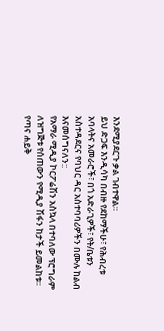እንደሚያደርጉ ቃል ገብተዋል።
ይህ ድጋፍ እንዲሳካ በብዙ የደከማችሁ፣ የሕብረቱ አባላትና አመራሮች፣ በጎ አድራጊዎች፣ የት/ቤቱን አስተዳደርና የባህር ዳር አስተባባሪዎችን በሙሉ ከልብ እናመሰግናለን::
የአማራ ሚዲያ ኮርፖሬሽን አስኳላ በተባለው ፕሮግራም ለዝግጅቱ የሰጠውን የሚዲያ ሽፋን ከታች ይመልከቱ፡፡
የጣና ሐይቅ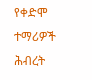የቀድሞ ተማሪዎች ሕብረት